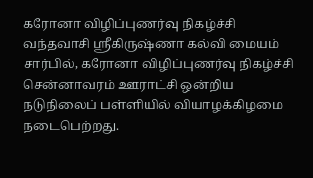கரோனா விழிப்புணர்வு நிகழ்ச்சி
வந்தவாசி ஸ்ரீகிருஷ்ணா கல்வி மையம் சார்பில், கரோனா விழிப்புணர்வு நிகழ்ச்சி சென்னாவரம் ஊராட்சி ஒன்றிய நடுநிலைப் பள்ளியில் வியாழக்கிழமை நடைபெற்றது.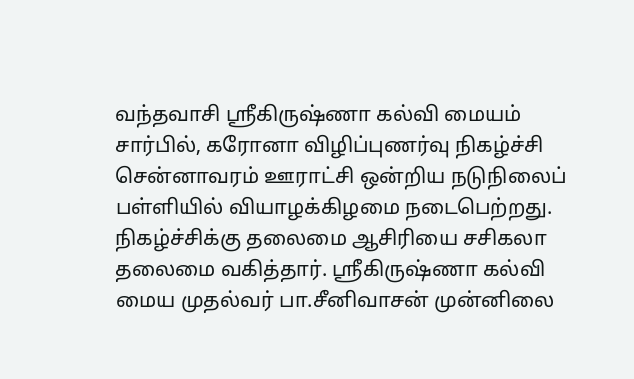வந்தவாசி ஸ்ரீகிருஷ்ணா கல்வி மையம் சார்பில், கரோனா விழிப்புணர்வு நிகழ்ச்சி சென்னாவரம் ஊராட்சி ஒன்றிய நடுநிலைப் பள்ளியில் வியாழக்கிழமை நடைபெற்றது.
நிகழ்ச்சிக்கு தலைமை ஆசிரியை சசிகலா தலைமை வகித்தார். ஸ்ரீகிருஷ்ணா கல்வி மைய முதல்வர் பா.சீனிவாசன் முன்னிலை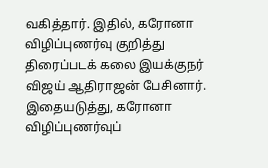வகித்தார். இதில், கரோனா விழிப்புணர்வு குறித்து திரைப்படக் கலை இயக்குநர் விஜய் ஆதிராஜன் பேசினார்.
இதையடுத்து, கரோனா விழிப்புணர்வுப்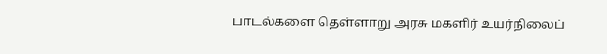பாடல்களை தெள்ளாறு அரசு மகளிர் உயர்நிலைப்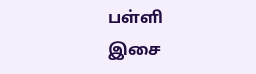பள்ளி இசை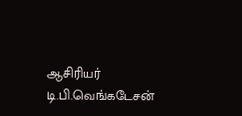ஆசிரியர் டி.பி.வெங்கடேசன்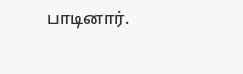பாடினார்.